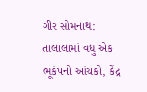ગીર સોમનાથ: તાલાલામાં વધુ એક ભૂકંપનો આંચકો, કેંદ્ર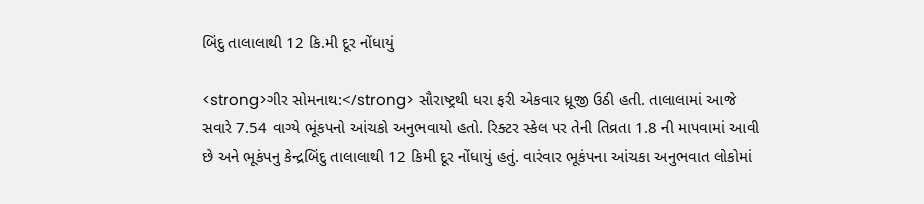બિંદુ તાલાલાથી 12 કિ.મી દૂર નોંધાયું

<strong>ગીર સોમનાથ:</strong> સૌરાષ્ટ્રથી ધરા ફરી એકવાર ધ્રૂજી ઉઠી હતી. તાલાલામાં આજે સવારે 7.54 વાગ્યે ભૂંકપનો આંચકો અનુભવાયો હતો. રિક્ટર સ્કેલ પર તેની તિવ્રતા 1.8 ની માપવામાં આવી છે અને ભૂકંપનુ કેન્દ્રબિંદુ તાલાલાથી 12 કિમી દૂર નોંધાયું હતું. વારંવાર ભૂકંપના આંચકા અનુભવાત લોકોમાં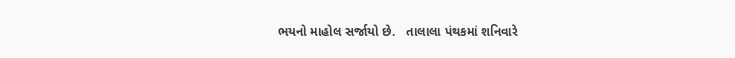ભયનો માહોલ સર્જાયો છે.   તાલાલા પંથકમાં શનિવારે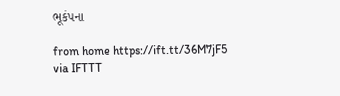ભૂકંપના

from home https://ift.tt/36M7jF5
via IFTTT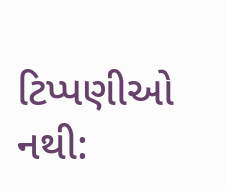ટિપ્પણીઓ નથી: